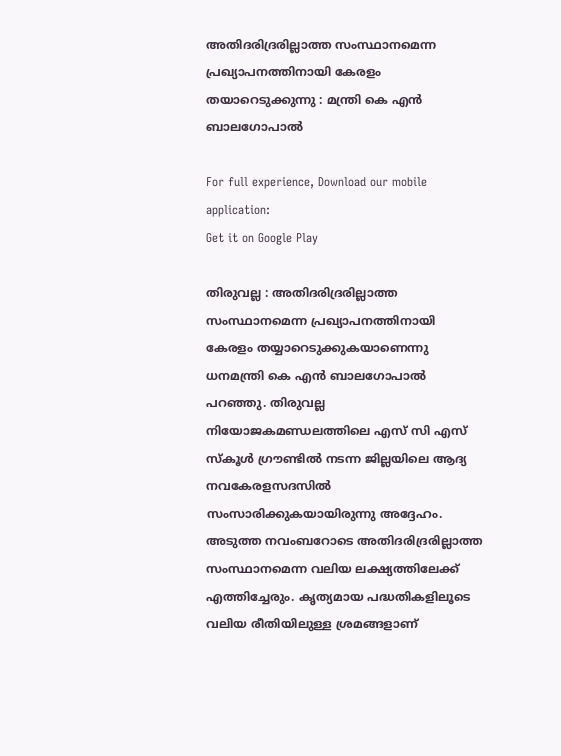അതിദരിദ്രരില്ലാത്ത സംസ്ഥാനമെന്ന പ്രഖ്യാപനത്തിനായി കേരളം തയാറെടുക്കുന്നു : മന്ത്രി കെ എന്‍ ബാലഗോപാല്‍

For full experience, Download our mobile application:
Get it on Google Play

തിരുവല്ല : അതിദരിദ്രരില്ലാത്ത സംസ്ഥാനമെന്ന പ്രഖ്യാപനത്തിനായി കേരളം തയ്യാറെടുക്കുകയാണെന്നു ധനമന്ത്രി കെ എന്‍ ബാലഗോപാല്‍ പറഞ്ഞു. തിരുവല്ല നിയോജകമണ്ഡലത്തിലെ എസ് സി എസ് സ്‌കൂള്‍ ഗ്രൗണ്ടില്‍ നടന്ന ജില്ലയിലെ ആദ്യ നവകേരളസദസില്‍ സംസാരിക്കുകയായിരുന്നു അദ്ദേഹം. അടുത്ത നവംബറോടെ അതിദരിദ്രരില്ലാത്ത സംസ്ഥാനമെന്ന വലിയ ലക്ഷ്യത്തിലേക്ക് എത്തിച്ചേരും. കൃത്യമായ പദ്ധതികളിലൂടെ വലിയ രീതിയിലുള്ള ശ്രമങ്ങളാണ്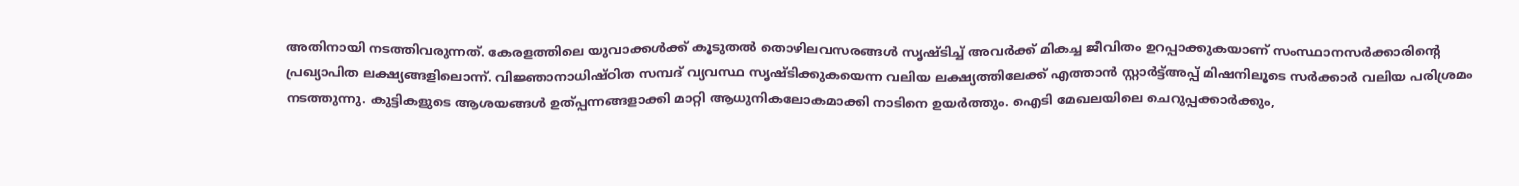അതിനായി നടത്തിവരുന്നത്. കേരളത്തിലെ യുവാക്കള്‍ക്ക് കൂടുതല്‍ തൊഴിലവസരങ്ങള്‍ സൃഷ്ടിച്ച് അവര്‍ക്ക് മികച്ച ജീവിതം ഉറപ്പാക്കുകയാണ് സംസ്ഥാനസര്‍ക്കാരിന്റെ പ്രഖ്യാപിത ലക്ഷ്യങ്ങളിലൊന്ന്. വിജ്ഞാനാധിഷ്ഠിത സമ്പദ് വ്യവസ്ഥ സൃഷ്ടിക്കുകയെന്ന വലിയ ലക്ഷ്യത്തിലേക്ക് എത്താന്‍ സ്റ്റാര്‍ട്ട്അപ്പ് മിഷനിലൂടെ സര്‍ക്കാര്‍ വലിയ പരിശ്രമം നടത്തുന്നു. കുട്ടികളുടെ ആശയങ്ങള്‍ ഉത്പ്പന്നങ്ങളാക്കി മാറ്റി ആധുനികലോകമാക്കി നാടിനെ ഉയര്‍ത്തും. ഐടി മേഖലയിലെ ചെറുപ്പക്കാര്‍ക്കും,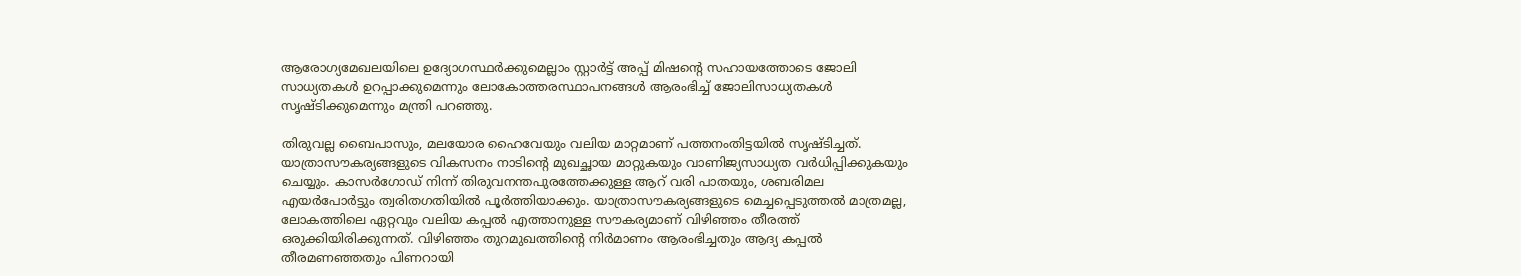ആരോഗ്യമേഖലയിലെ ഉദ്യോഗസ്ഥര്‍ക്കുമെല്ലാം സ്റ്റാര്‍ട്ട് അപ്പ് മിഷന്റെ സഹായത്തോടെ ജോലി സാധ്യതകള്‍ ഉറപ്പാക്കുമെന്നും ലോകോത്തരസ്ഥാപനങ്ങള്‍ ആരംഭിച്ച് ജോലിസാധ്യതകള്‍ സൃഷ്ടിക്കുമെന്നും മന്ത്രി പറഞ്ഞു.

തിരുവല്ല ബൈപാസും, മലയോര ഹൈവേയും വലിയ മാറ്റമാണ് പത്തനംതിട്ടയില്‍ സൃഷ്ടിച്ചത്. യാത്രാസൗകര്യങ്ങളുടെ വികസനം നാടിന്റെ മുഖച്ഛായ മാറ്റുകയും വാണിജ്യസാധ്യത വര്‍ധിപ്പിക്കുകയും ചെയ്യും. കാസര്‍ഗോഡ് നിന്ന് തിരുവനന്തപുരത്തേക്കുള്ള ആറ് വരി പാതയും, ശബരിമല എയര്‍പോര്‍ട്ടും ത്വരിതഗതിയില്‍ പൂര്‍ത്തിയാക്കും. യാത്രാസൗകര്യങ്ങളുടെ മെച്ചപ്പെടുത്തല്‍ മാത്രമല്ല, ലോകത്തിലെ ഏറ്റവും വലിയ കപ്പല്‍ എത്താനുള്ള സൗകര്യമാണ് വിഴിഞ്ഞം തീരത്ത് ഒരുക്കിയിരിക്കുന്നത്. വിഴിഞ്ഞം തുറമുഖത്തിന്റെ നിര്‍മാണം ആരംഭിച്ചതും ആദ്യ കപ്പല്‍ തീരമണഞ്ഞതും പിണറായി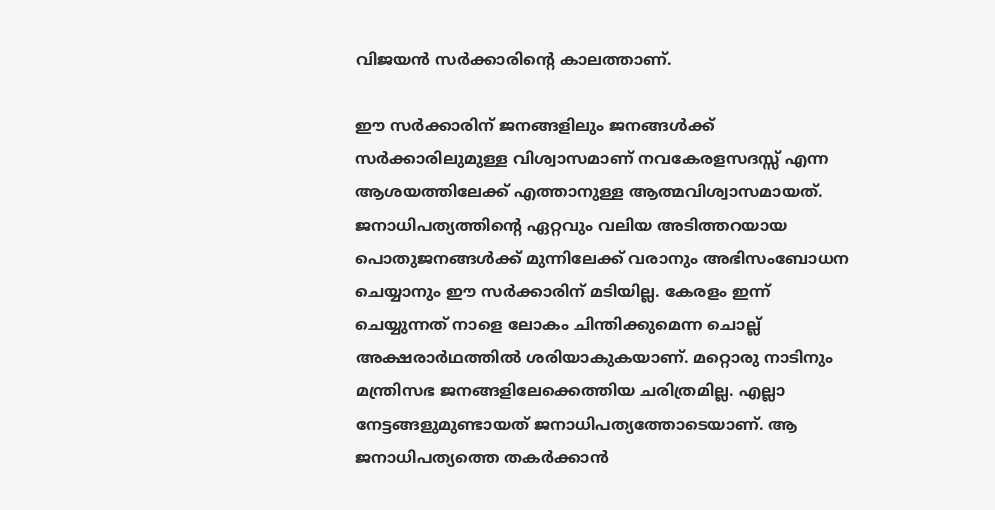വിജയന്‍ സര്‍ക്കാരിന്റെ കാലത്താണ്.

ഈ സര്‍ക്കാരിന് ജനങ്ങളിലും ജനങ്ങള്‍ക്ക് സര്‍ക്കാരിലുമുള്ള വിശ്വാസമാണ് നവകേരളസദസ്സ് എന്ന ആശയത്തിലേക്ക് എത്താനുള്ള ആത്മവിശ്വാസമായത്. ജനാധിപത്യത്തിന്റെ ഏറ്റവും വലിയ അടിത്തറയായ പൊതുജനങ്ങള്‍ക്ക് മുന്നിലേക്ക് വരാനും അഭിസംബോധന ചെയ്യാനും ഈ സര്‍ക്കാരിന് മടിയില്ല. കേരളം ഇന്ന് ചെയ്യുന്നത് നാളെ ലോകം ചിന്തിക്കുമെന്ന ചൊല്ല് അക്ഷരാര്‍ഥത്തില്‍ ശരിയാകുകയാണ്. മറ്റൊരു നാടിനും മന്ത്രിസഭ ജനങ്ങളിലേക്കെത്തിയ ചരിത്രമില്ല. എല്ലാ നേട്ടങ്ങളുമുണ്ടായത് ജനാധിപത്യത്തോടെയാണ്. ആ ജനാധിപത്യത്തെ തകര്‍ക്കാന്‍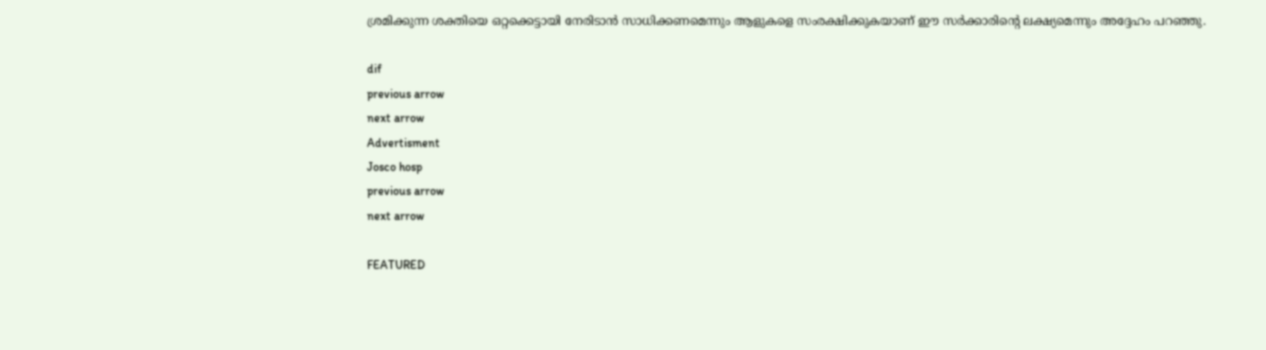ശ്രമിക്കുന്ന ശക്തിയെ ഒറ്റക്കെട്ടായി നേരിടാന്‍ സാധിക്കണമെന്നും ആളുകളെ സംരക്ഷിക്കുകയാണ് ഈ സര്‍ക്കാരിന്റെ ലക്ഷ്യമെന്നും അദ്ദേഹം പറഞ്ഞു.

dif
previous arrow
next arrow
Advertisment
Josco hosp
previous arrow
next arrow

FEATURED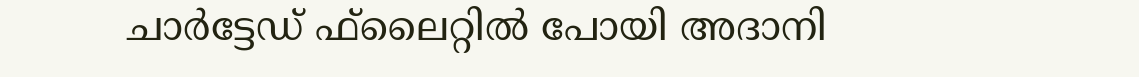ചാര്‍ട്ടേഡ് ഫ്‌ലൈറ്റില്‍ പോയി അദാനി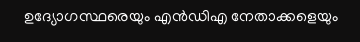ഉദ്യോഗസ്ഥരെയും എന്‍ഡിഎ നേതാക്കളെയും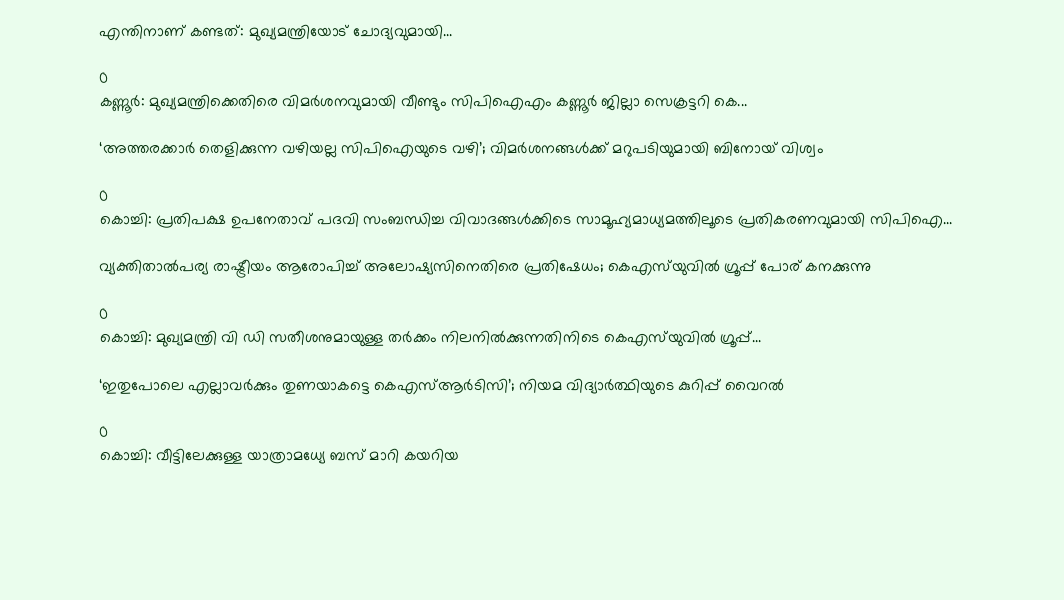എന്തിനാണ് കണ്ടത്: മുഖ്യമന്ത്രിയോട് ചോദ്യവുമായി...

0
കണ്ണൂര്‍: മുഖ്യമന്ത്രിക്കെതിരെ വിമര്‍ശനവുമായി വീണ്ടും സിപിഐഎം കണ്ണൂര്‍ ജില്ലാ സെക്രട്ടറി കെ...

‘അത്തരക്കാർ തെളിക്കുന്ന വഴിയല്ല സിപിഐയുടെ വഴി’; വിമർശനങ്ങൾക്ക് മറുപടിയുമായി ബിനോയ് വിശ്വം

0
കൊച്ചി: പ്രതിപക്ഷ ഉപനേതാവ് പദവി സംബന്ധിച്ച വിവാദങ്ങള്‍ക്കിടെ സാമൂഹ്യമാധ്യമത്തിലൂടെ പ്രതികരണവുമായി സിപിഐ...

വ്യക്തിതാൽപര്യ രാഷ്ട്രീയം ആരോപിച്ച് അലോഷ്യസിനെതിരെ പ്രതിഷേധം; കെഎസ്‌യുവിൽ ഗ്രൂപ്പ് പോര് കനക്കുന്നു

0
കൊച്ചി: മുഖ്യമന്ത്രി വി ഡി സതീശനുമായുള്ള തര്‍ക്കം നിലനില്‍ക്കുന്നതിനിടെ കെഎസ്‌യുവില്‍ ഗ്രൂപ്പ്...

‘ഇതുപോലെ എല്ലാവർക്കും തുണയാകട്ടെ കെഎസ്ആർടിസി’; നിയമ വിദ്യാർത്ഥിയുടെ കുറിപ്പ് വൈറൽ

0
കൊച്ചി: വീട്ടിലേക്കുള്ള യാത്രാമധ്യേ ബസ് മാറി കയറിയ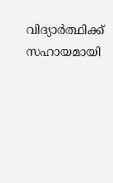വിദ്യാര്‍ത്ഥിക്ക് സഹായമായി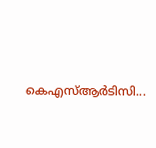കെഎസ്ആര്‍ടിസി...